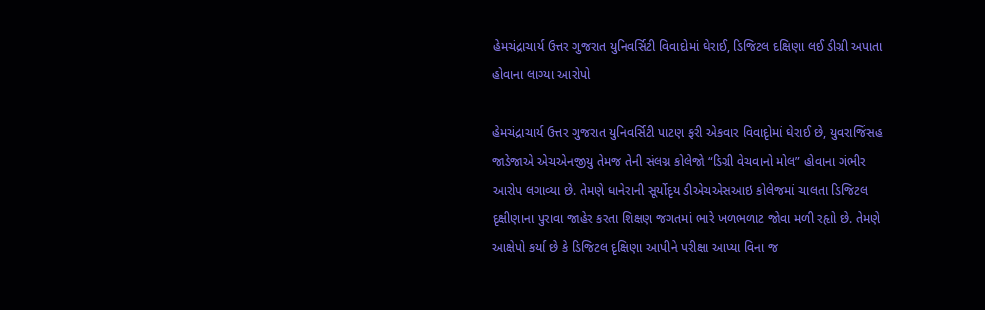હેમચંદ્રાચાર્ય ઉત્તર ગુજરાત યુનિવર્સિટી વિવાદોમાં ઘેરાઈ, ડિજિટલ દક્ષિણા લઈ ડીગ્રી અપાતા હોવાના લાગ્યા આરોપો

હેમચંદ્રાચાર્ય ઉત્તર ગુજરાત યુનિવર્સિટી પાટણ ફરી એકવાર વિવાદૃોમાં ઘેરાઈ છે, યુવરાજિંસહ જાડેજાએ એચએનજીયુ તેમજ તેની સંલગ્ન કોલેજો “ડિગ્રી વેચવાનો મોલ” હોવાના ગંભીર આરોપ લગાવ્યા છે. તેમણે ધાનેરાની સૂર્યોદૃય ડીએચએસઆઇ કોલેજમાં ચાલતા ડિજિટલ દૃક્ષીણાના પુરાવા જાહેર કરતા શિક્ષણ જગતમાં ભારે ખળભળાટ જોવા મળી રહૃાો છે. તેમણે આક્ષેપો કર્યા છે કે ડિજિટલ દૃક્ષિણા આપીને પરીક્ષા આપ્યા વિના જ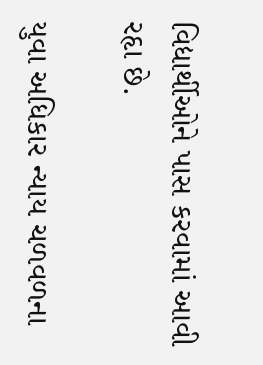વિદ્યાર્થીઓને પાસ કરવામાં આવી રહૃા છે.

યુવા અધિકાર ન્યાય ચળવળના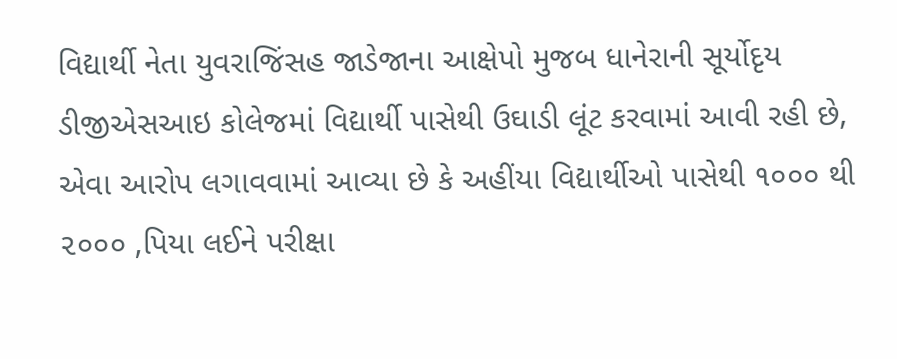વિદ્યાર્થી નેતા યુવરાજિંસહ જાડેજાના આક્ષેપો મુજબ ધાનેરાની સૂર્યોદૃય ડીજીએસઆઇ કોલેજમાં વિદ્યાર્થી પાસેથી ઉઘાડી લૂંટ કરવામાં આવી રહી છે, એવા આરોપ લગાવવામાં આવ્યા છે કે અહીંયા વિદ્યાર્થીઓ પાસેથી ૧૦૦૦ થી ૨૦૦૦ ‚પિયા લઈને પરીક્ષા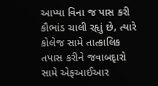આપ્યા વિના જ પાસ કરી કૌભાંડ ચાલી રહૃાું છે, ત્યારે કોલેજ સામે તાત્કાલિક તપાસ કરીને જવાબદૃારો સામે એફઆઈઆર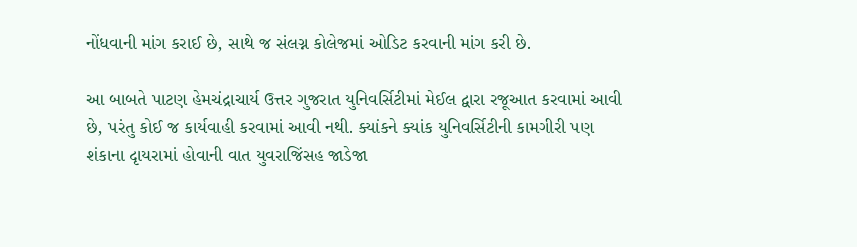નોંધવાની માંગ કરાઈ છે, સાથે જ સંલગ્ન કોલેજમાં ઓડિટ કરવાની માંગ કરી છે.

આ બાબતે પાટણ હેમચંદ્રાચાર્ય ઉત્તર ગુજરાત યુનિવર્સિટીમાં મેઈલ દ્વારા રજૂઆત કરવામાં આવી છે, પરંતુ કોઈ જ કાર્યવાહી કરવામાં આવી નથી. ક્યાંકને ક્યાંક યુનિવર્સિટીની કામગીરી પણ શંકાના દૃાયરામાં હોવાની વાત યુવરાજિંસહ જાડેજા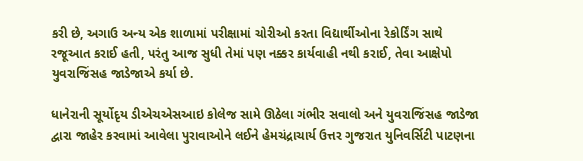કરી છે, અગાઉ અન્ય એક શાળામાં પરીક્ષામાં ચોરીઓ કરતા વિદ્યાર્થીઓના રેકોર્ડિંગ સાથે રજૂઆત કરાઈ હતી, પરંતુ આજ સુધી તેમાં પણ નક્કર કાર્યવાહી નથી કરાઈ, તેવા આક્ષેપો યુવરાજિંસહ જાડેજાએ કર્યા છે.

ધાનેરાની સૂર્યોદૃય ડીએચએસઆઇ કોલેજ સામે ઊઠેલા ગંભીર સવાલો અને યુવરાજિંસહ જાડેજા દ્વારા જાહેર કરવામાં આવેલા પુરાવાઓને લઈને હેમચંદ્રાચાર્ય ઉત્તર ગુજરાત યુનિવર્સિટી પાટણના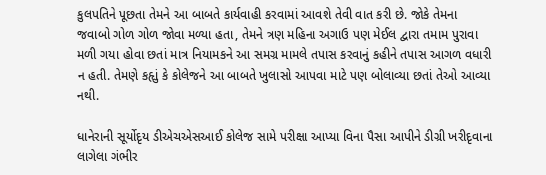કુલપતિને પૂછતા તેમને આ બાબતે કાર્યવાહી કરવામાં આવશે તેવી વાત કરી છે. જોકે તેમના જવાબો ગોળ ગોળ જોવા મળ્યા હતા, તેમને ત્રણ મહિના અગાઉ પણ મેઈલ દ્વારા તમામ પુરાવા મળી ગયા હોવા છતાં માત્ર નિયામકને આ સમગ્ર મામલે તપાસ કરવાનું કહીને તપાસ આગળ વધારી ન હતી. તેમણે કહૃાું કે કોલેજને આ બાબતે ખુલાસો આપવા માટે પણ બોલાવ્યા છતાં તેઓ આવ્યા નથી.

ધાનેરાની સૂર્યોદૃય ડીએચએસઆઈ કોલેજ સામે પરીક્ષા આપ્યા વિના પૈસા આપીને ડીગ્રી ખરીદૃવાના લાગેલા ગંભીર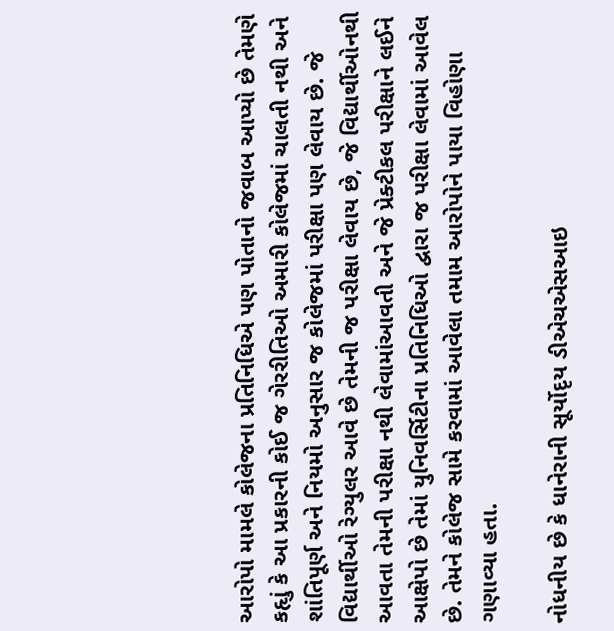આરોપો મામલે કોલેજના પ્રતિનિધિએ પણ પોતાનો જવાબ આપ્યો છે તેમણે કહૃાું કે આ પ્રકારની કોઈ જ ગેરરીતિઓ અમારી કોલેજમાં ચાલતી નથી અને શાંતિપૂર્ણ અને નિયમો અનુસાર જ કોલેજમાં પરીક્ષા પણ લેવાય છે. જે વિદ્યાર્થીઓ રેગ્યુલર આવે છે તેમની જ પરીક્ષા લેવાય છે, જે વિદ્યાર્થીઓનથી આવતા તેમની પરીક્ષા નથી લેવામાંઆવતી અને જે પ્રેક્ટીકલ પરીક્ષાને લઈને આક્ષેપો છે તેમાં યુનિવર્સિટીના પ્રતિનિધિઓ દ્વારા જ પરીક્ષા લેવામાં આવેલ છે. તેમને કોલેજ સામે કરવામાં આવેલા તમામ આરોપોને પાયા વિહોણા ગણાવ્યા હતા.

નોધનીય છે કે ધાનેરાની સૂર્યોદૃય ડીએચએસઆઇ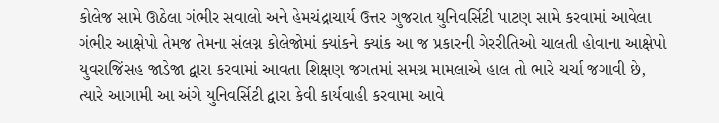કોલેજ સામે ઊઠેલા ગંભીર સવાલો અને હેમચંદ્રાચાર્ય ઉત્તર ગુજરાત યુનિવર્સિટી પાટણ સામે કરવામાં આવેલા ગંભીર આક્ષેપો તેમજ તેમના સંલગ્ન કોલેજોમાં ક્યાંકને ક્યાંક આ જ પ્રકારની ગેરરીતિઓ ચાલતી હોવાના આક્ષેપો યુવરાજિંસહ જાડેજા દ્વારા કરવામાં આવતા શિક્ષણ જગતમાં સમગ્ર મામલાએ હાલ તો ભારે ચર્ચા જગાવી છે, ત્યારે આગામી આ અંગે યુનિવર્સિટી દ્વારા કેવી કાર્યવાહી કરવામા આવે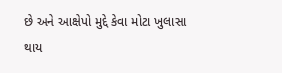છે અને આક્ષેપો મુદ્દે કેવા મોટા ખુલાસા થાય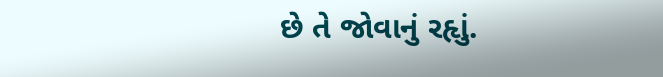છે તે જોવાનું રહૃાું.